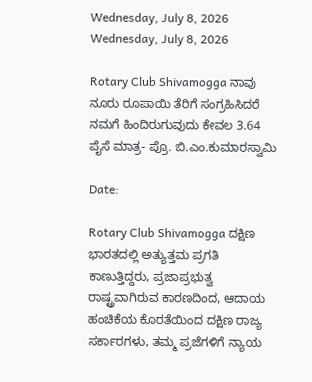Wednesday, July 8, 2026
Wednesday, July 8, 2026

Rotary Club Shivamogga ನಾವು ನೂರು ರೂಪಾಯಿ ತೆರಿಗೆ ಸಂಗ್ರಹಿಸಿದರೆ ನಮಗೆ ಹಿಂದಿರುಗುವುದು ಕೇವಲ 3.64 ಪೈಸೆ ಮಾತ್ರ- ಪ್ರೊ. ಬಿ.ಎಂ.ಕುಮಾರಸ್ವಾಮಿ

Date:

Rotary Club Shivamogga ದಕ್ಷಿಣ ಭಾರತದಲ್ಲಿ ಅತ್ಯುತ್ತಮ ಪ್ರಗತಿ ಕಾಣುತ್ತಿದ್ದರು, ಪ್ರಜಾಪ್ರಭುತ್ವ ರಾಷ್ಟ್ರವಾಗಿರುವ ಕಾರಣದಿಂದ, ಆದಾಯ ಹಂಚಿಕೆಯ ಕೊರತೆಯಿಂದ ದಕ್ಷಿಣ ರಾಜ್ಯ ಸರ್ಕಾರಗಳು, ತಮ್ಮ ಪ್ರಜೆಗಳಿಗೆ ನ್ಯಾಯ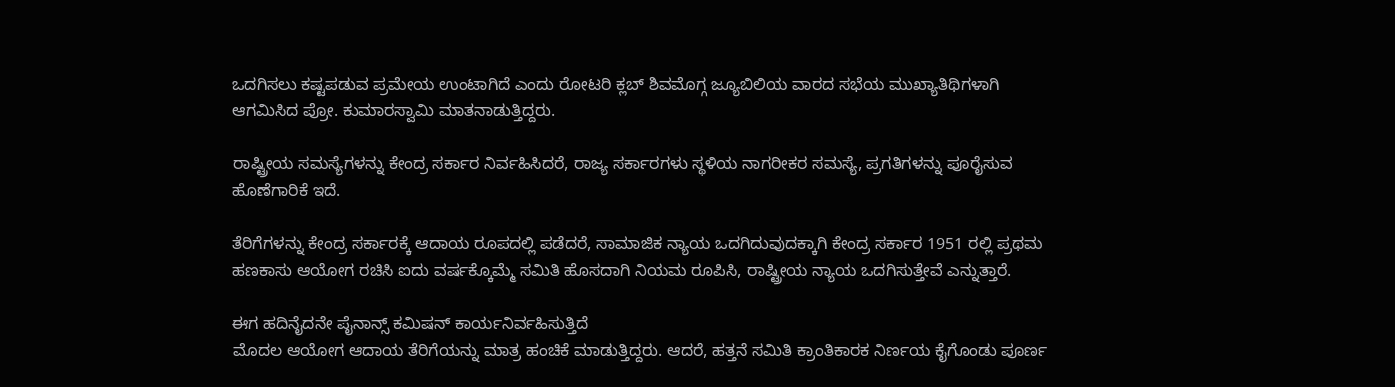ಒದಗಿಸಲು ಕಷ್ಟಪಡುವ ಪ್ರಮೇಯ ಉಂಟಾಗಿದೆ ಎಂದು ರೋಟರಿ ಕ್ಲಬ್ ಶಿವಮೊಗ್ಗ ಜ್ಯೂಬಿಲಿಯ ವಾರದ ಸಭೆಯ ಮುಖ್ಯಾತಿಥಿಗಳಾಗಿ ಆಗಮಿಸಿದ ಪ್ರೋ. ಕುಮಾರಸ್ವಾಮಿ ಮಾತನಾಡುತ್ತಿದ್ದರು.

ರಾಷ್ಟ್ರೀಯ ಸಮಸ್ಯೆಗಳನ್ನು ಕೇಂದ್ರ ಸರ್ಕಾರ ನಿರ್ವಹಿಸಿದರೆ, ರಾಜ್ಯ ಸರ್ಕಾರಗಳು ಸ್ಥಳಿಯ ನಾಗರೀಕರ ಸಮಸ್ಯೆ, ಪ್ರಗತಿಗಳನ್ನು ಪೂರೈಸುವ ಹೊಣೆಗಾರಿಕೆ ಇದೆ.

ತೆರಿಗೆಗಳನ್ನು ಕೇಂದ್ರ ಸರ್ಕಾರಕ್ಕೆ ಆದಾಯ ರೂಪದಲ್ಲಿ ಪಡೆದರೆ, ಸಾಮಾಜಿಕ ನ್ಯಾಯ ಒದಗಿದುವುದಕ್ಕಾಗಿ ಕೇಂದ್ರ ಸರ್ಕಾರ 1951 ರಲ್ಲಿ ಪ್ರಥಮ ಹಣಕಾಸು ಆಯೋಗ ರಚಿಸಿ ಐದು ವರ್ಷಕ್ಕೊಮ್ಮೆ ಸಮಿತಿ ಹೊಸದಾಗಿ ನಿಯಮ ರೂಪಿಸಿ, ರಾಷ್ಟ್ರೀಯ ನ್ಯಾಯ ಒದಗಿಸುತ್ತೇವೆ ಎನ್ನುತ್ತಾರೆ.

ಈಗ ಹದಿನೈದನೇ ಪೈನಾನ್ಸ್ ಕಮಿಷನ್ ಕಾರ್ಯನಿರ್ವಹಿಸುತ್ತಿದೆ
ಮೊದಲ ಆಯೋಗ ಆದಾಯ ತೆರಿಗೆಯನ್ನು ಮಾತ್ರ ಹಂಚಿಕೆ ಮಾಡುತ್ತಿದ್ದರು. ಆದರೆ, ಹತ್ತನೆ ಸಮಿತಿ ಕ್ರಾಂತಿಕಾರಕ ನಿರ್ಣಯ ಕೈಗೊಂಡು ಪೂರ್ಣ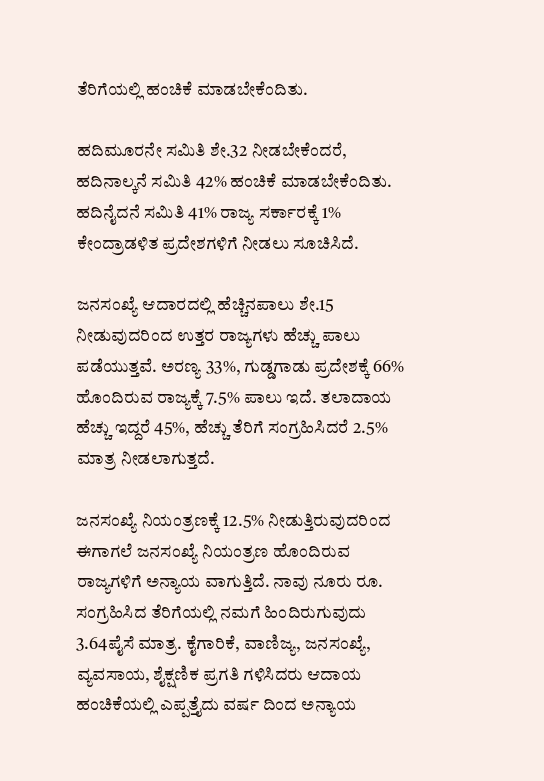ತೆರಿಗೆಯಲ್ಲಿ ಹಂಚಿಕೆ ಮಾಡಬೇಕೆಂದಿತು.

ಹದಿಮೂರನೇ ಸಮಿತಿ ಶೇ.32 ನೀಡಬೇಕೆಂದರೆ, ಹದಿನಾಲ್ಕನೆ ಸಮಿತಿ 42% ಹಂಚಿಕೆ ಮಾಡಬೇಕೆಂದಿತು. ಹದಿನೈದನೆ ಸಮಿತಿ 41% ರಾಜ್ಯ ಸರ್ಕಾರಕ್ಕೆ 1% ಕೇಂದ್ರಾಡಳಿತ ಪ್ರದೇಶಗಳಿಗೆ ನೀಡಲು ಸೂಚಿಸಿದೆ.

ಜನಸಂಖ್ಯೆ ಆದಾರದಲ್ಲಿ ಹೆಚ್ಚಿನಪಾಲು ಶೇ.15 ನೀಡುವುದರಿಂದ ಉತ್ತರ ರಾಜ್ಯಗಳು ಹೆಚ್ಚು ಪಾಲು ಪಡೆಯುತ್ತವೆ. ಅರಣ್ಯ 33%, ಗುಡ್ಡಗಾಡು ಪ್ರದೇಶಕ್ಕೆ 66% ಹೊಂದಿರುವ ರಾಜ್ಯಕ್ಕೆ 7.5% ಪಾಲು ಇದೆ. ತಲಾದಾಯ ಹೆಚ್ಚು ಇದ್ದರೆ 45%, ಹೆಚ್ಚು ತೆರಿಗೆ ಸಂಗ್ರಹಿಸಿದರೆ 2.5% ಮಾತ್ರ ನೀಡಲಾಗುತ್ತದೆ.

ಜನಸಂಖ್ಯೆ ನಿಯಂತ್ರಣಕ್ಕೆ 12.5% ನೀಡುತ್ತಿರುವುದರಿಂದ ಈಗಾಗಲೆ ಜನಸಂಖ್ಯೆ ನಿಯಂತ್ರಣ ಹೊಂದಿರುವ ರಾಜ್ಯಗಳಿಗೆ ಅನ್ಯಾಯ ವಾಗುತ್ತಿದೆ. ನಾವು ನೂರು ರೂ. ಸಂಗ್ರಹಿಸಿದ ತೆರಿಗೆಯಲ್ಲಿ ನಮಗೆ ಹಿಂದಿರುಗುವುದು 3.64ಪೈಸೆ ಮಾತ್ರ. ಕೈಗಾರಿಕೆ, ವಾಣಿಜ್ಯ, ಜನಸಂಖ್ಯೆ, ವ್ಯವಸಾಯ, ಶೈಕ್ಷಣಿಕ ಪ್ರಗತಿ ಗಳಿಸಿದರು ಆದಾಯ ಹಂಚಿಕೆಯಲ್ಲಿ ಎಪ್ಪತ್ತೈದು ವರ್ಷ ದಿಂದ ಅನ್ಯಾಯ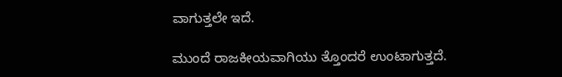ವಾಗುತ್ತಲೇ ಇದೆ.

ಮುಂದೆ ರಾಜಕೀಯವಾಗಿಯು ತ್ತೊಂದರೆ ಉಂಟಾಗುತ್ತದೆ.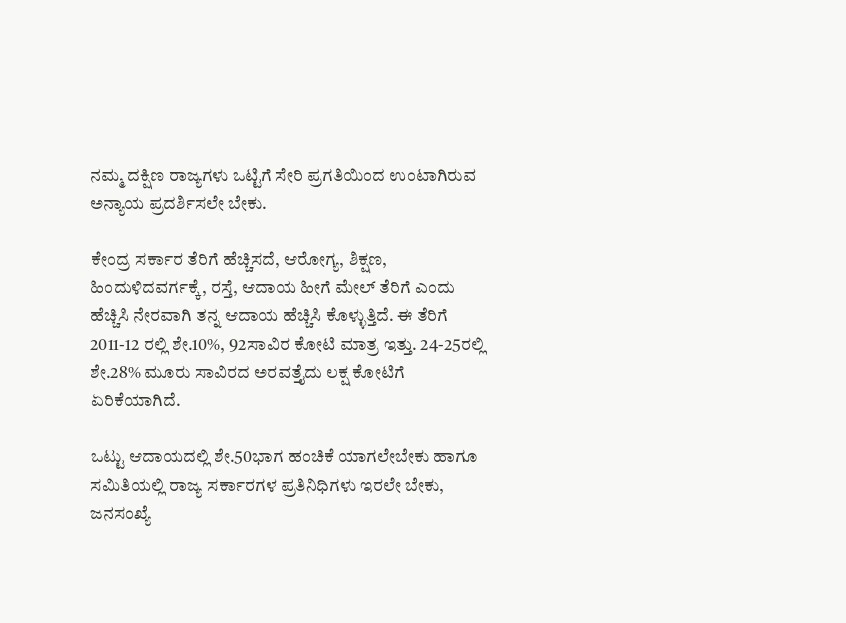ನಮ್ಮ ದಕ್ಷಿಣ ರಾಜ್ಯಗಳು ಒಟ್ಟಿಗೆ ಸೇರಿ ಪ್ರಗತಿಯಿಂದ ಉಂಟಾಗಿರುವ ಅನ್ಯಾಯ ಪ್ರದರ್ಶಿಸಲೇ ಬೇಕು.

ಕೇಂದ್ರ ಸರ್ಕಾರ ತೆರಿಗೆ ಹೆಚ್ಚಿಸದೆ, ಆರೋಗ್ಯ, ಶಿಕ್ಷಣ, ಹಿಂದುಳಿದವರ್ಗಕ್ಕೆ, ರಸ್ತೆ, ಆದಾಯ ಹೀಗೆ ಮೇಲ್ ತೆರಿಗೆ ಎಂದು ಹೆಚ್ಚಿಸಿ ನೇರವಾಗಿ ತನ್ನ ಆದಾಯ ಹೆಚ್ಚಿಸಿ ಕೊಳ್ಳುತ್ತಿದೆ. ಈ ತೆರಿಗೆ 2011-12 ರಲ್ಲಿ ಶೇ.10%, 92ಸಾವಿರ ಕೋಟಿ ಮಾತ್ರ ಇತ್ತು. 24-25ರಲ್ಲಿ ಶೇ.28% ಮೂರು ಸಾವಿರದ ಅರವತ್ತೈದು ಲಕ್ಷ ಕೋಟಿಗೆ ಏರಿಕೆಯಾಗಿದೆ.

ಒಟ್ಟು ಆದಾಯದಲ್ಲಿ ಶೇ.50ಭಾಗ ಹಂಚಿಕೆ ಯಾಗಲೇಬೇಕು ಹಾಗೂ ಸಮಿತಿಯಲ್ಲಿ ರಾಜ್ಯ ಸರ್ಕಾರಗಳ ಪ್ರತಿನಿಧಿಗಳು ಇರಲೇ ಬೇಕು, ಜನಸಂಖ್ಯೆ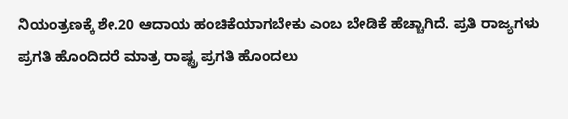ನಿಯಂತ್ರಣಕ್ಕೆ ಶೇ.20 ಆದಾಯ ಹಂಚಿಕೆಯಾಗಬೇಕು ಎಂಬ ಬೇಡಿಕೆ ಹೆಚ್ಚಾಗಿದೆ. ಪ್ರತಿ ರಾಜ್ಯಗಳು ಪ್ರಗತಿ ಹೊಂದಿದರೆ ಮಾತ್ರ ರಾಷ್ಟ್ರ ಪ್ರಗತಿ ಹೊಂದಲು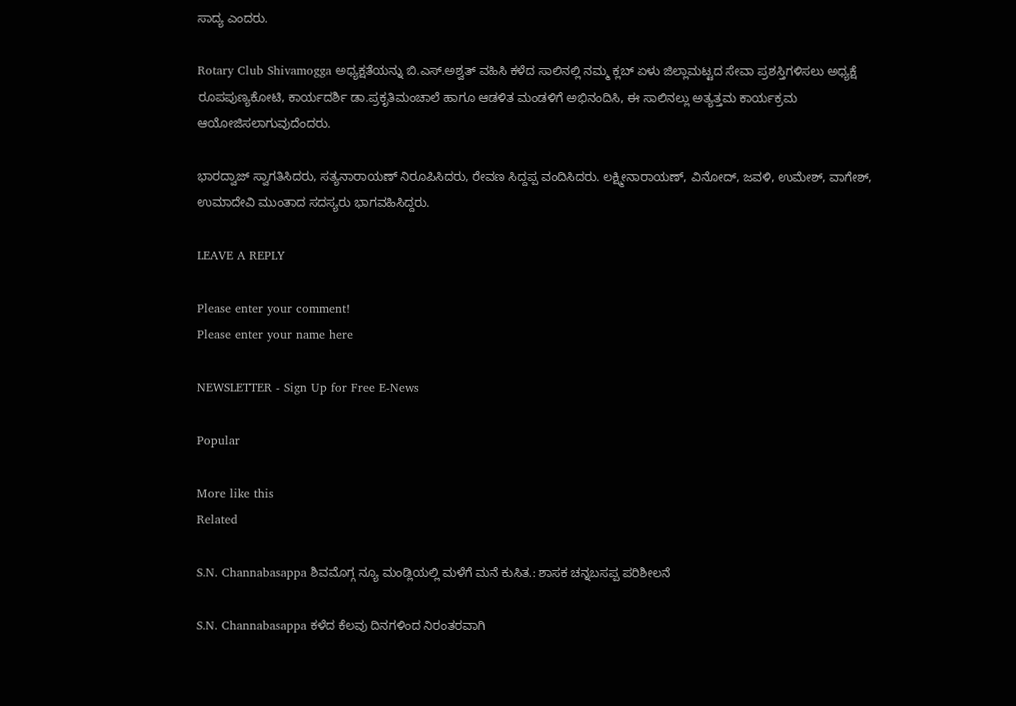ಸಾದ್ಯ ಎಂದರು.

Rotary Club Shivamogga ಅಧ್ಯಕ್ಷತೆಯನ್ನು ಬಿ.ಎಸ್.ಅಶ್ವತ್ ವಹಿಸಿ ಕಳೆದ ಸಾಲಿನಲ್ಲಿ ನಮ್ಮ ಕ್ಲಬ್ ಏಳು ಜಿಲ್ಲಾಮಟ್ಟದ ಸೇವಾ ಪ್ರಶಸ್ತಿಗಳಿಸಲು ಅಧ್ಯಕ್ಷೆ ರೂಪಪುಣ್ಯಕೋಟಿ, ಕಾರ್ಯದರ್ಶಿ ಡಾ.ಪ್ರಕೃತಿಮಂಚಾಲೆ ಹಾಗೂ ಆಡಳಿತ ಮಂಡಳಿಗೆ ಅಭಿನಂದಿಸಿ, ಈ ಸಾಲಿನಲ್ಲು ಅತ್ಯತ್ತಮ ಕಾರ್ಯಕ್ರಮ ಆಯೋಜಿಸಲಾಗುವುದೆಂದರು.

ಭಾರದ್ವಾಜ್ ಸ್ವಾಗತಿಸಿದರು, ಸತ್ಯನಾರಾಯಣ್ ನಿರೂಪಿಸಿದರು, ರೇವಣ ಸಿದ್ದಪ್ಪ ವಂದಿಸಿದರು. ಲಕ್ಷ್ಮೀನಾರಾಯಣ್, ವಿನೋದ್, ಜವಳಿ, ಉಮೇಶ್, ವಾಗೇಶ್, ಉಮಾದೇವಿ ಮುಂತಾದ ಸದಸ್ಯರು ಭಾಗವಹಿಸಿದ್ದರು.

LEAVE A REPLY

Please enter your comment!
Please enter your name here

NEWSLETTER - Sign Up for Free E-News

Popular

More like this
Related

S.N. Channabasappa ಶಿವಮೊಗ್ಗ ನ್ಯೂ ಮಂಡ್ಲಿಯಲ್ಲಿ ಮಳೆಗೆ ಮನೆ ಕುಸಿತ.: ಶಾಸಕ ಚನ್ನಬಸಪ್ಪ ಪರಿಶೀಲನೆ

S.N. Channabasappa ಕಳೆದ ಕೆಲವು ದಿನಗಳಿಂದ ನಿರಂತರವಾಗಿ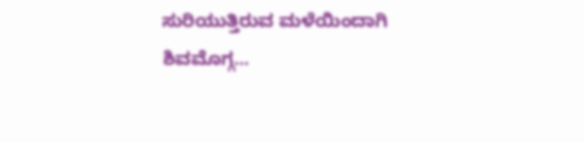ಸುರಿಯುತ್ತಿರುವ ಮಳೆಯಿಂದಾಗಿ ಶಿವಮೊಗ್ಗ...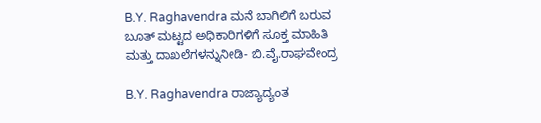B.Y. Raghavendra ಮನೆ ಬಾಗಿಲಿಗೆ ಬರುವ ಬೂತ್ ಮಟ್ಟದ ಅಧಿಕಾರಿಗಳಿಗೆ ಸೂಕ್ತ ಮಾಹಿತಿ ಮತ್ತು ದಾಖಲೆಗಳನ್ನುನೀಡಿ- ಬಿ.ವೈ.ರಾಘವೇಂದ್ರ

B.Y. Raghavendra ರಾಜ್ಯಾದ್ಯಂತ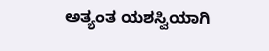ಅತ್ಯಂತ ಯಶಸ್ವಿಯಾಗಿ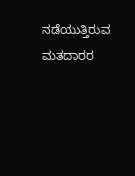ನಡೆಯುತ್ತಿರುವ ಮತದಾರರ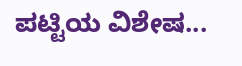ಪಟ್ಟಿಯ ವಿಶೇಷ...